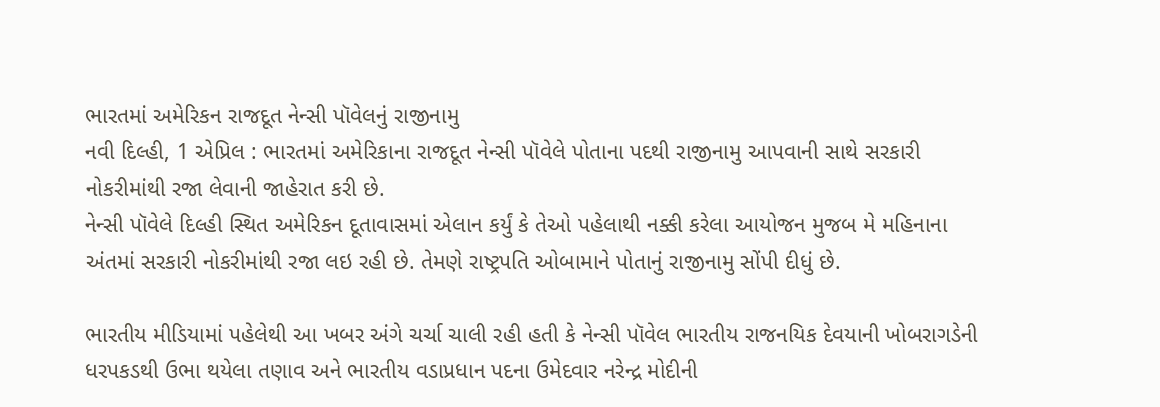ભારતમાં અમેરિકન રાજદૂત નેન્સી પૉવેલનું રાજીનામુ
નવી દિલ્હી, 1 એપ્રિલ : ભારતમાં અમેરિકાના રાજદૂત નેન્સી પૉવેલે પોતાના પદથી રાજીનામુ આપવાની સાથે સરકારી નોકરીમાંથી રજા લેવાની જાહેરાત કરી છે.
નેન્સી પૉવેલે દિલ્હી સ્થિત અમેરિકન દૂતાવાસમાં એલાન કર્યું કે તેઓ પહેલાથી નક્કી કરેલા આયોજન મુજબ મે મહિનાના અંતમાં સરકારી નોકરીમાંથી રજા લઇ રહી છે. તેમણે રાષ્ટ્રપતિ ઓબામાને પોતાનું રાજીનામુ સોંપી દીધું છે.

ભારતીય મીડિયામાં પહેલેથી આ ખબર અંગે ચર્ચા ચાલી રહી હતી કે નેન્સી પૉવેલ ભારતીય રાજનયિક દેવયાની ખોબરાગડેની ધરપકડથી ઉભા થયેલા તણાવ અને ભારતીય વડાપ્રધાન પદના ઉમેદવાર નરેન્દ્ર મોદીની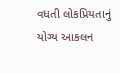વધતી લોકપ્રિયતાનું યોગ્ય આકલન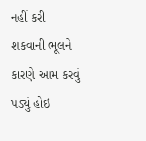નહીં કરી શકવાની ભૂલને કારણે આમ કરવું પડ્યું હોઇ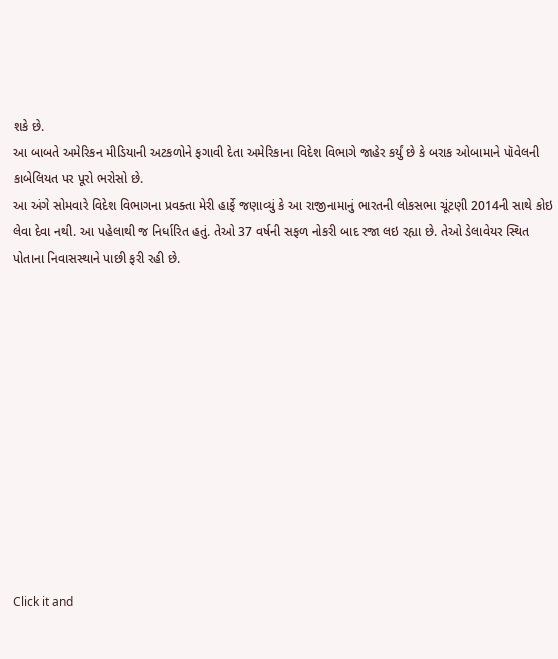શકે છે.
આ બાબતે અમેરિકન મીડિયાની અટકળોને ફગાવી દેતા અમેરિકાના વિદેશ વિભાગે જાહેર કર્યું છે કે બરાક ઓબામાને પૉવેલની કાબેલિયત પર પૂરો ભરોસો છે.
આ અંગે સોમવારે વિદેશ વિભાગના પ્રવક્તા મેરી હાર્ફે જણાવ્યું કે આ રાજીનામાનું ભારતની લોકસભા ચૂંટણી 2014ની સાથે કોઇ લેવા દેવા નથી. આ પહેલાથી જ નિર્ધારિત હતું. તેઓ 37 વર્ષની સફળ નોકરી બાદ રજા લઇ રહ્યા છે. તેઓ ડેલાવેયર સ્થિત પોતાના નિવાસસ્થાને પાછી ફરી રહી છે.












Click it and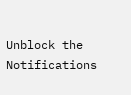Unblock the Notifications